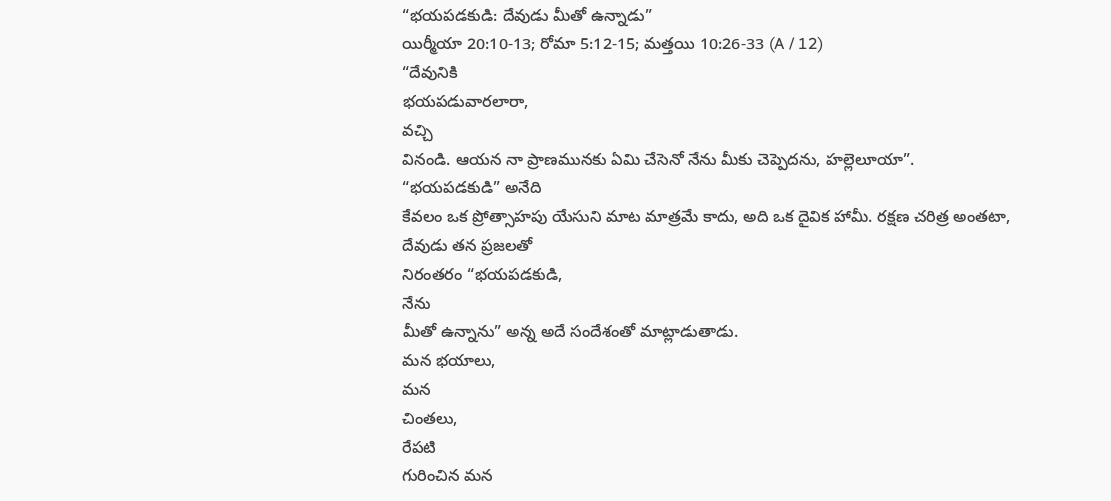“భయపడకుడి: దేవుడు మీతో ఉన్నాడు”
యిర్మీయా 20:10-13; రోమా 5:12-15; మత్తయి 10:26-33 (A / 12)
“దేవునికి
భయపడువారలారా,
వచ్చి
వినండి. ఆయన నా ప్రాణమునకు ఏమి చేసెనో నేను మీకు చెప్పెదను, హల్లెలూయా”.
“భయపడకుడి” అనేది
కేవలం ఒక ప్రోత్సాహపు యేసుని మాట మాత్రమే కాదు, అది ఒక దైవిక హామీ. రక్షణ చరిత్ర అంతటా, దేవుడు తన ప్రజలతో
నిరంతరం “భయపడకుడి,
నేను
మీతో ఉన్నాను” అన్న అదే సందేశంతో మాట్లాడుతాడు.
మన భయాలు,
మన
చింతలు,
రేపటి
గురించిన మన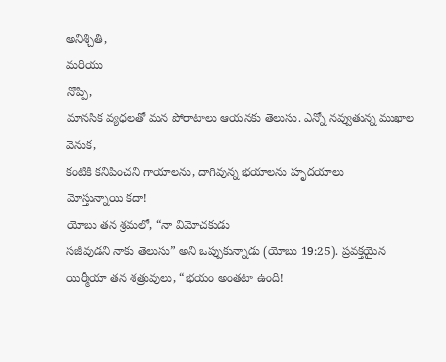అనిశ్చితి,
మరియు
నొప్పి,
మానసిక వ్యధలతో మన పోరాటాలు ఆయనకు తెలుసు. ఎన్నో నవ్వుతున్న ముఖాల
వెనుక,
కంటికి కనిపించని గాయాలను, దాగివున్న భయాలను హృదయాలు
మోస్తున్నాయి కదా!
యోబు తన శ్రమలో, “నా విమోచకుడు
సజీవుడని నాకు తెలుసు” అని ఒప్పుకున్నాడు (యోబు 19:25). ప్రవక్తయైన యిర్మీయా తన శత్రువులు, “భయం అంతటా ఉంది!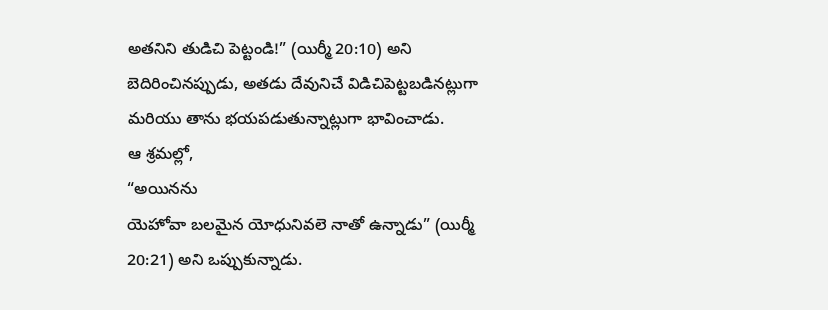అతనిని తుడిచి పెట్టండి!” (యిర్మీ 20:10) అని బెదిరించినప్పుడు, అతడు దేవునిచే విడిచిపెట్టబడినట్లుగా
మరియు తాను భయపడుతున్నాట్లుగా భావించాడు.
ఆ శ్రమల్లో,
“అయినను
యెహోవా బలమైన యోధునివలె నాతో ఉన్నాడు” (యిర్మీ 20:21) అని ఒప్పుకున్నాడు.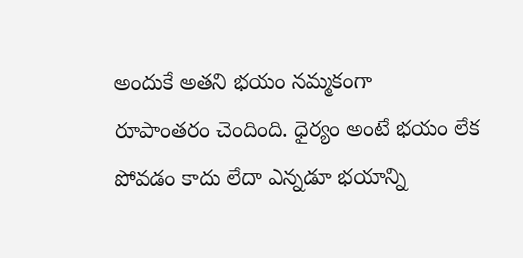అందుకే అతని భయం నమ్మకంగా
రూపాంతరం చెందింది. ధైర్యం అంటే భయం లేక పోవడం కాదు లేదా ఎన్నడూ భయాన్ని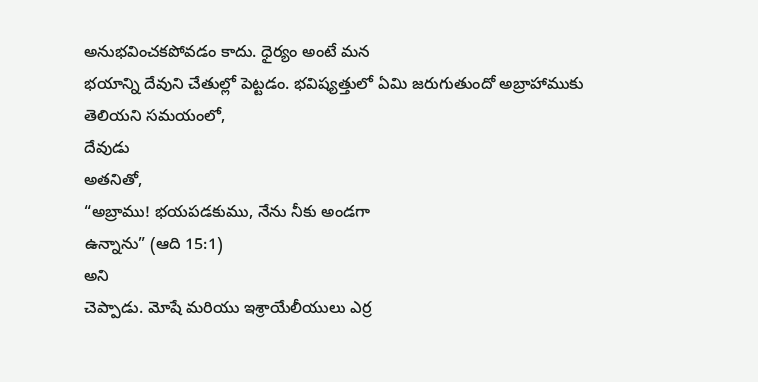అనుభవించకపోవడం కాదు. ధైర్యం అంటే మన
భయాన్ని దేవుని చేతుల్లో పెట్టడం. భవిష్యత్తులో ఏమి జరుగుతుందో అబ్రాహాముకు
తెలియని సమయంలో,
దేవుడు
అతనితో,
“అబ్రాము! భయపడకుము, నేను నీకు అండగా
ఉన్నాను” (ఆది 15:1)
అని
చెప్పాడు. మోషే మరియు ఇశ్రాయేలీయులు ఎర్ర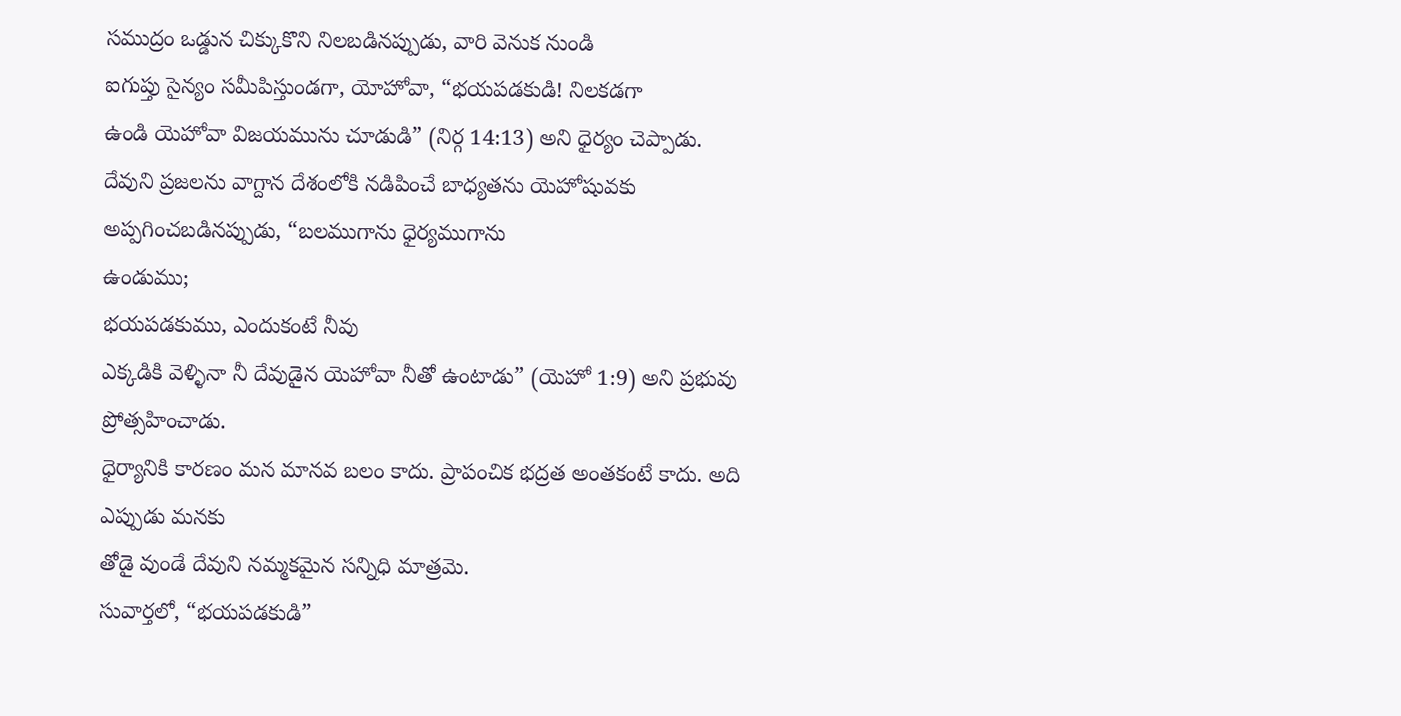సముద్రం ఒడ్డున చిక్కుకొని నిలబడినప్పుడు, వారి వెనుక నుండి
ఐగుప్తు సైన్యం సమీపిస్తుండగా, యోహోవా, “భయపడకుడి! నిలకడగా
ఉండి యెహోవా విజయమును చూడుడి” (నిర్గ 14:13) అని ధైర్యం చెప్పాడు.
దేవుని ప్రజలను వాగ్దాన దేశంలోకి నడిపించే బాధ్యతను యెహోషువకు అప్పగించబడినప్పుడు, “బలముగాను ధైర్యముగాను
ఉండుము;
భయపడకుము, ఎందుకంటే నీవు
ఎక్కడికి వెళ్ళినా నీ దేవుడైన యెహోవా నీతో ఉంటాడు” (యెహో 1:9) అని ప్రభువు ప్రోత్సహించాడు.
ధైర్యానికి కారణం మన మానవ బలం కాదు. ప్రాపంచిక భద్రత అంతకంటే కాదు. అది ఎప్పుడు మనకు
తోడై వుండే దేవుని నమ్మకమైన సన్నిధి మాత్రమె.
సువార్తలో, “భయపడకుడి”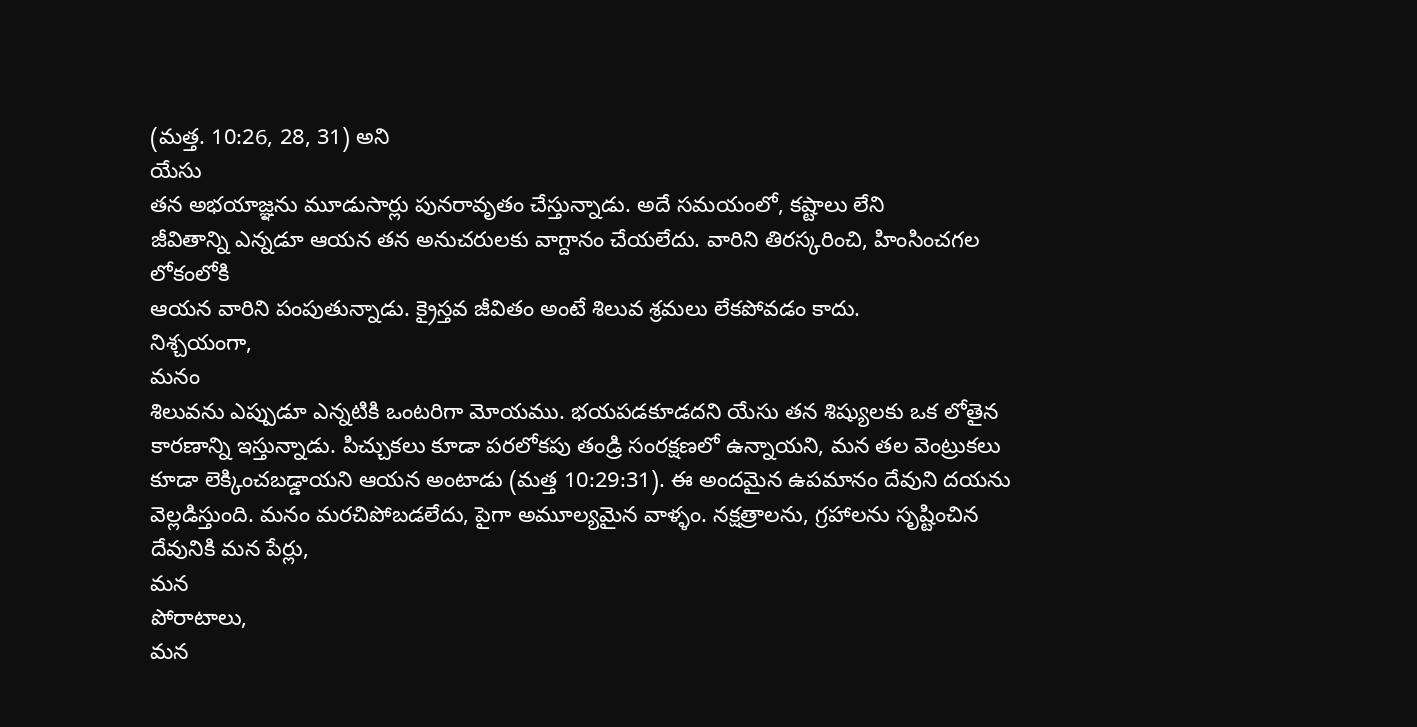(మత్త. 10:26, 28, 31) అని
యేసు
తన అభయాజ్ఞను మూడుసార్లు పునరావృతం చేస్తున్నాడు. అదే సమయంలో, కష్టాలు లేని
జీవితాన్ని ఎన్నడూ ఆయన తన అనుచరులకు వాగ్దానం చేయలేదు. వారిని తిరస్కరించి, హింసించగల లోకంలోకి
ఆయన వారిని పంపుతున్నాడు. క్రైస్తవ జీవితం అంటే శిలువ శ్రమలు లేకపోవడం కాదు.
నిశ్చయంగా,
మనం
శిలువను ఎప్పుడూ ఎన్నటికి ఒంటరిగా మోయము. భయపడకూడదని యేసు తన శిష్యులకు ఒక లోతైన
కారణాన్ని ఇస్తున్నాడు. పిచ్చుకలు కూడా పరలోకపు తండ్రి సంరక్షణలో ఉన్నాయని, మన తల వెంట్రుకలు
కూడా లెక్కించబడ్డాయని ఆయన అంటాడు (మత్త 10:29:31). ఈ అందమైన ఉపమానం దేవుని దయను
వెల్లడిస్తుంది. మనం మరచిపోబడలేదు, పైగా అమూల్యమైన వాళ్ళం. నక్షత్రాలను, గ్రహాలను సృష్టించిన
దేవునికి మన పేర్లు,
మన
పోరాటాలు,
మన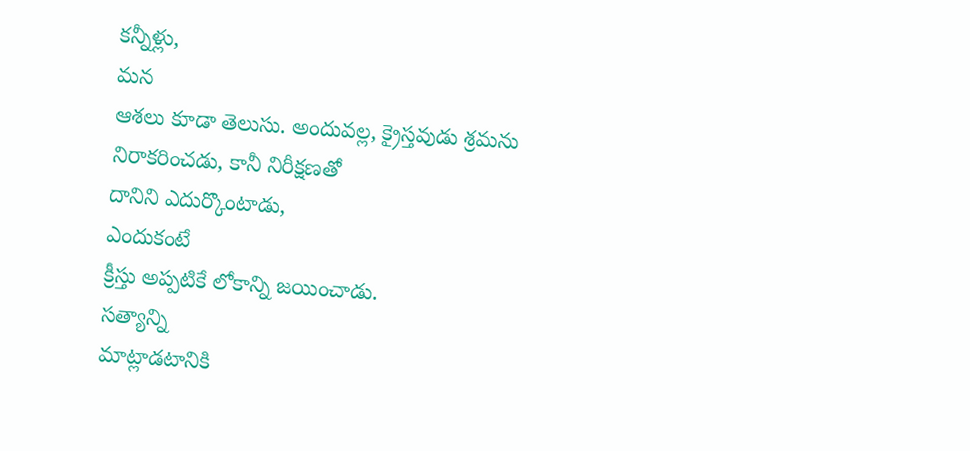కన్నీళ్లు,
మన
ఆశలు కూడా తెలుసు. అందువల్ల, క్రైస్తవుడు శ్రమను నిరాకరించడు, కానీ నిరీక్షణతో
దానిని ఎదుర్కొంటాడు,
ఎందుకంటే
క్రీస్తు అప్పటికే లోకాన్ని జయించాడు.
సత్యాన్ని
మాట్లాడటానికి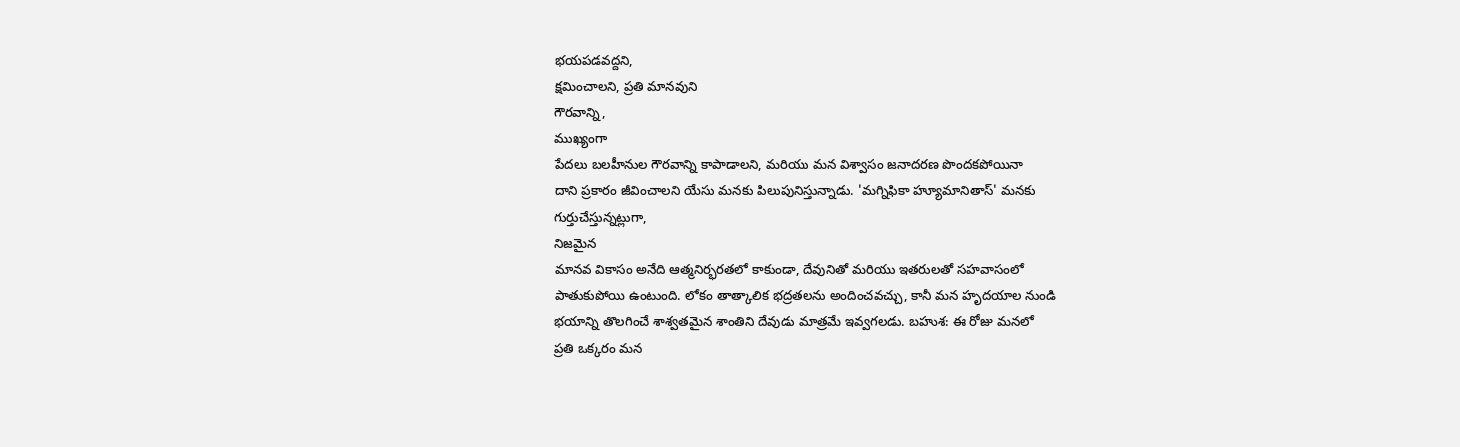భయపడవద్దని,
క్షమించాలని, ప్రతి మానవుని
గౌరవాన్ని,
ముఖ్యంగా
పేదలు బలహీనుల గౌరవాన్ని కాపాడాలని, మరియు మన విశ్వాసం జనాదరణ పొందకపోయినా
దాని ప్రకారం జీవించాలని యేసు మనకు పిలుపునిస్తున్నాడు. 'మగ్నిఫికా హ్యూమానితాస్' మనకు
గుర్తుచేస్తున్నట్లుగా,
నిజమైన
మానవ వికాసం అనేది ఆత్మనిర్భరతలో కాకుండా, దేవునితో మరియు ఇతరులతో సహవాసంలో
పాతుకుపోయి ఉంటుంది. లోకం తాత్కాలిక భద్రతలను అందించవచ్చు, కానీ మన హృదయాల నుండి
భయాన్ని తొలగించే శాశ్వతమైన శాంతిని దేవుడు మాత్రమే ఇవ్వగలడు. బహుశ: ఈ రోజు మనలో
ప్రతి ఒక్కరం మన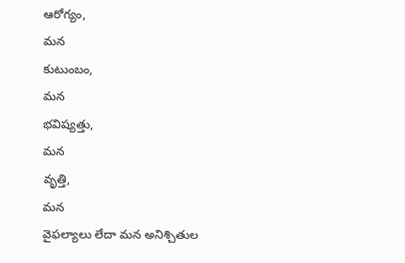ఆరోగ్యం,
మన
కుటుంబం,
మన
భవిష్యత్తు,
మన
వృత్తి,
మన
వైఫల్యాలు లేదా మన అనిశ్చితుల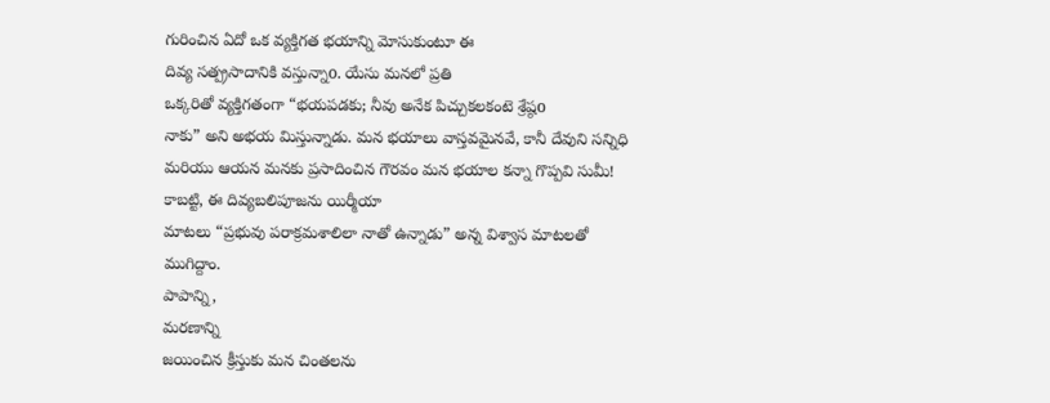గురించిన ఏదో ఒక వ్యక్తిగత భయాన్ని మోసుకుంటూ ఈ
దివ్య సత్ప్రసాదానికి వస్తున్నాo. యేసు మనలో ప్రతి
ఒక్కరితో వ్యక్తిగతంగా “భయపడకు; నీవు అనేక పిచ్చుకలకంటె శ్రేష్ఠo
నాకు” అని అభయ మిస్తున్నాడు. మన భయాలు వాస్తవమైనవే, కానీ దేవుని సన్నిధి
మరియు ఆయన మనకు ప్రసాదించిన గౌరవం మన భయాల కన్నా గొప్పవి సుమీ!
కాబట్టి, ఈ దివ్యబలిపూజను యిర్మీయా
మాటలు “ప్రభువు పరాక్రమశాలిలా నాతో ఉన్నాడు” అన్న విశ్వాస మాటలతో ముగిద్దాం.
పాపాన్ని,
మరణాన్ని
జయించిన క్రీస్తుకు మన చింతలను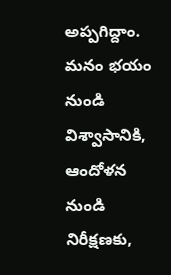అప్పగిద్దాం. మనం భయం నుండి విశ్వాసానికి, ఆందోళన నుండి
నిరీక్షణకు,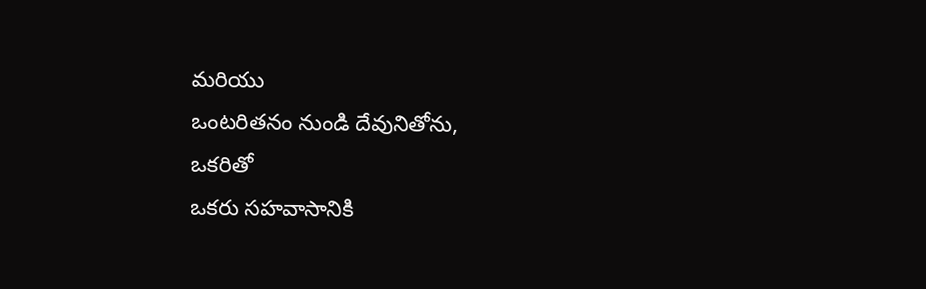మరియు
ఒంటరితనం నుండి దేవునితోను,
ఒకరితో
ఒకరు సహవాసానికి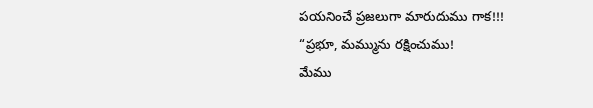పయనించే ప్రజలుగా మారుదుము గాక!!!
“ప్రభూ, మమ్మును రక్షించుము!
మేము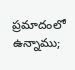ప్రమాదంలో ఉన్నాము;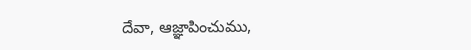దేవా, ఆజ్ఞాపించుము,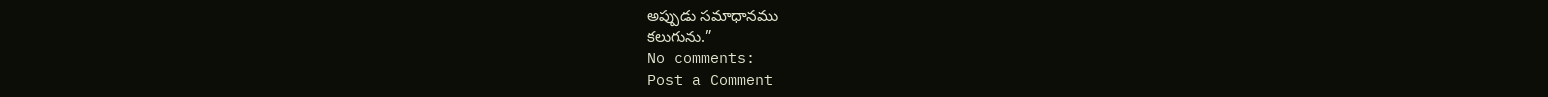అప్పుడు సమాధానము
కలుగును.”
No comments:
Post a Comment